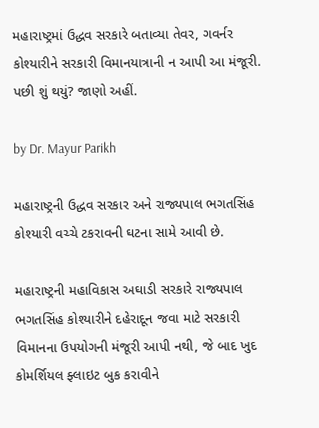મહારાષ્ટ્રમાં ઉદ્ધવ સરકારે બતાવ્યા તેવર, ગવર્નર કોશ્યારીને સરકારી વિમાનયાત્રાની ન આપી આ મંજૂરી. પછી શું થયું? જાણો અહીં.

by Dr. Mayur Parikh

મહારાષ્ટ્રની ઉદ્ધવ સરકાર અને રાજ્યપાલ ભગતસિંહ કોશ્યારી વચ્ચે ટકરાવની ઘટના સામે આવી છે.

મહારાષ્ટ્રની મહાવિકાસ અઘાડી સરકારે રાજ્યપાલ ભગતસિંહ કોશ્યારીને દહેરાદૂન જવા માટે સરકારી વિમાનના ઉપયોગની મંજૂરી આપી નથી, જે બાદ ખુદ કોમર્શિયલ ફ્લાઇટ બુક કરાવીને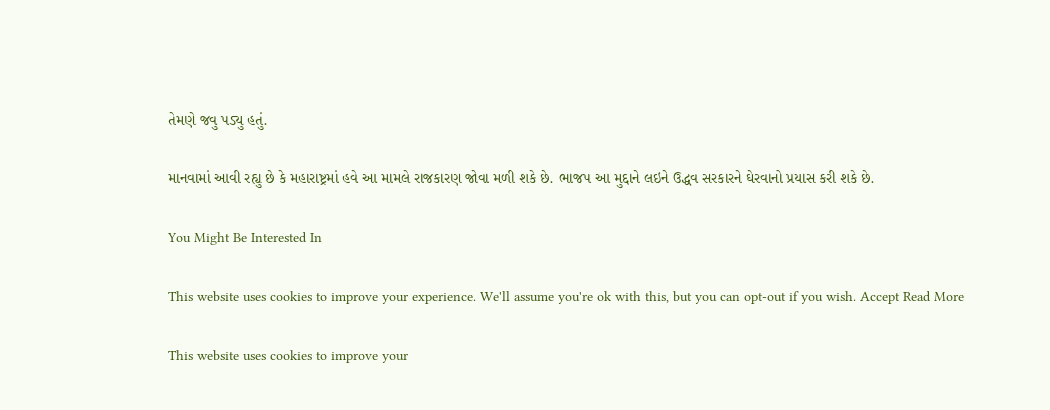તેમણે જવુ પડ્યુ હતું.

માનવામાં આવી રહ્યુ છે કે મહારાષ્ટ્રમાં હવે આ મામલે રાજકારણ જોવા મળી શકે છે. ભાજપ આ મુદ્દાને લઇને ઉદ્ધવ સરકારને ઘેરવાનો પ્રયાસ કરી શકે છે.

You Might Be Interested In

This website uses cookies to improve your experience. We'll assume you're ok with this, but you can opt-out if you wish. Accept Read More

This website uses cookies to improve your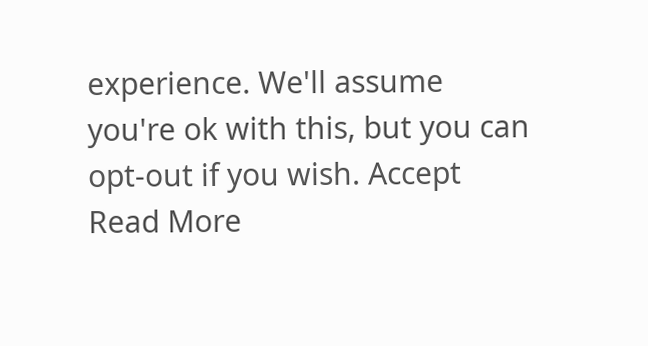experience. We'll assume you're ok with this, but you can opt-out if you wish. Accept Read More